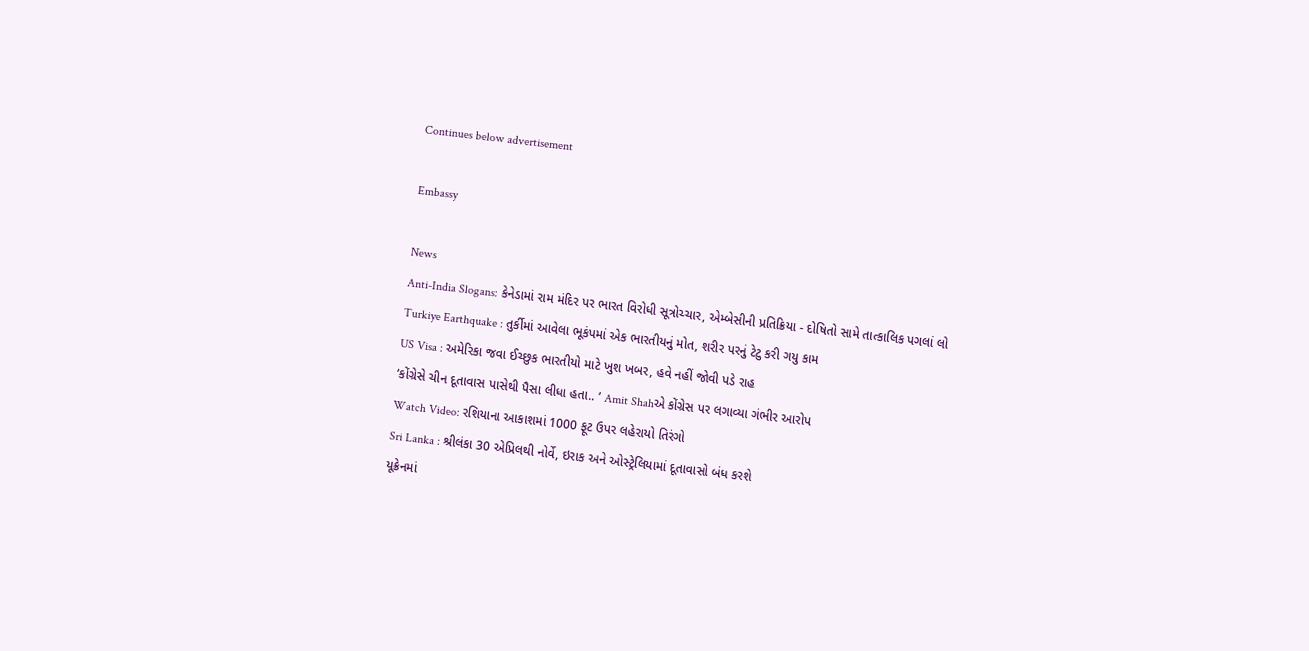Continues below advertisement

Embassy

News
Anti-India Slogans: કેનેડામાં રામ મંદિર પર ભારત વિરોધી સૂત્રોચ્ચાર, એમ્બેસીની પ્રતિક્રિયા - દોષિતો સામે તાત્કાલિક પગલાં લો
Turkiye Earthquake : તુર્કીમાં આવેલા ભૂકંપમાં એક ભારતીયનું મોત, શરીર પરનું ટેટુ કરી ગયુ કામ
US Visa : અમેરિકા જવા ઈચ્છુક ભારતીયો માટે ખુશ ખબર, હવે નહીં જોવી પડે રાહ
‘કોંગ્રેસે ચીન દૂતાવાસ પાસેથી પૈસા લીધા હતા.. ’ Amit Shahએ કોંગ્રેસ પર લગાવ્યા ગંભીર આરોપ
Watch Video: રશિયાના આકાશમાં 1000 ફૂટ ઉપર લહેરાયો તિરંગો
Sri Lanka : શ્રીલંકા 30 એપ્રિલથી નોર્વે, ઇરાક અને ઓસ્ટ્રેલિયામાં દૂતાવાસો બંધ કરશે
યૂક્રેનમાં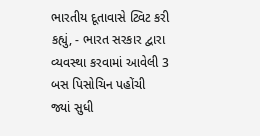ભારતીય દૂતાવાસે ટ્વિટ કરી કહ્યું, - ભારત સરકાર દ્વારા વ્યવસ્થા કરવામાં આવેલી 3 બસ પિસોચિન પહોંચી
જ્યાં સુધી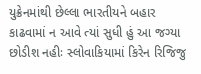યુક્રેનમાંથી છેલ્લા ભારતીયને બહાર કાઢવામાં ન આવે ત્યાં સુધી હું આ જગ્યા છોડીશ નહીઃ સ્લોવાકિયામાં કિરેન રિજિજુ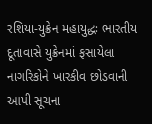રશિયા-યુક્રેન મહાયુદ્ધઃ ભારતીય દૂતાવાસે યુક્રેનમાં ફસાયેલા નાગરિકોને ખારકીવ છોડવાની આપી સૂચના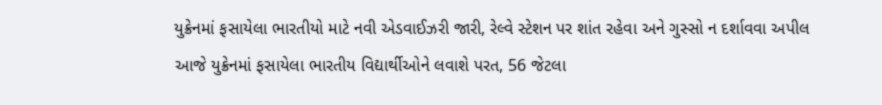યુક્રેનમાં ફસાયેલા ભારતીયો માટે નવી એડવાઈઝરી જારી, રેલ્વે સ્ટેશન પર શાંત રહેવા અને ગુસ્સો ન દર્શાવવા અપીલ
આજે યુક્રેનમાં ફસાયેલા ભારતીય વિદ્યાર્થીઓને લવાશે પરત, 56 જેટલા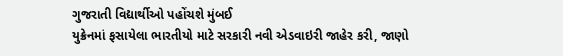ગુજરાતી વિદ્યાર્થીઓ પહોંચશે મુંબઈ
યુક્રેનમાં ફસાયેલા ભારતીયો માટે સરકારી નવી એડવાઇરી જાહેર કરી, જાણો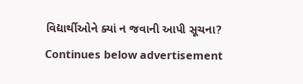વિદ્યાર્થીઓને ક્યાં ન જવાની આપી સૂચના?
Continues below advertisement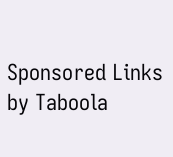Sponsored Links by Taboola